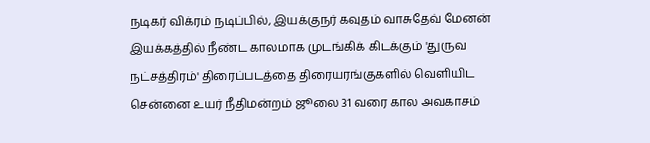நடிகர் விக்ரம் நடிப்பில், இயக்குநர் கவுதம் வாசுதேவ் மேனன் இயக்கத்தில் நீண்ட காலமாக முடங்கிக் கிடக்கும் 'துருவ நட்சத்திரம்' திரைப்படத்தை திரையரங்குகளில் வெளியிட சென்னை உயர் நீதிமன்றம் ஜூலை 31 வரை கால அவகாசம்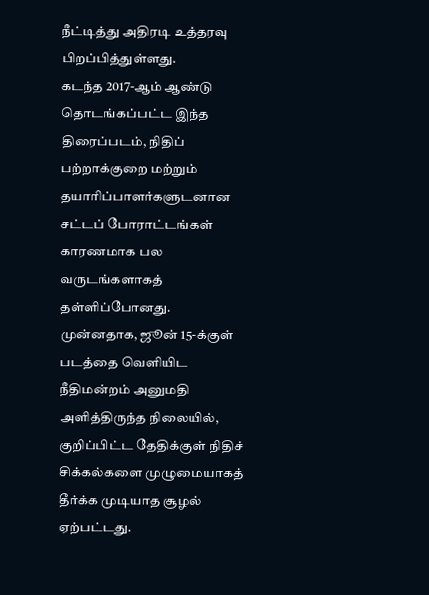நீட்டித்து அதிரடி உத்தரவு பிறப்பித்துள்ளது.
கடந்த 2017-ஆம் ஆண்டு தொடங்கப்பட்ட இந்த திரைப்படம், நிதிப் பற்றாக்குறை மற்றும் தயாரிப்பாளர்களுடனான சட்டப் போராட்டங்கள் காரணமாக பல வருடங்களாகத் தள்ளிப்போனது. முன்னதாக, ஜூன் 15-க்குள் படத்தை வெளியிட நீதிமன்றம் அனுமதி அளித்திருந்த நிலையில், குறிப்பிட்ட தேதிக்குள் நிதிச் சிக்கல்களை முழுமையாகத் தீர்க்க முடியாத சூழல் ஏற்பட்டது.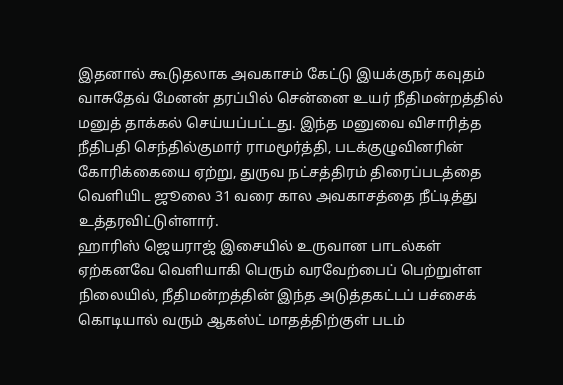இதனால் கூடுதலாக அவகாசம் கேட்டு இயக்குநர் கவுதம் வாசுதேவ் மேனன் தரப்பில் சென்னை உயர் நீதிமன்றத்தில் மனுத் தாக்கல் செய்யப்பட்டது. இந்த மனுவை விசாரித்த நீதிபதி செந்தில்குமார் ராமமூர்த்தி, படக்குழுவினரின் கோரிக்கையை ஏற்று, துருவ நட்சத்திரம் திரைப்படத்தை வெளியிட ஜூலை 31 வரை கால அவகாசத்தை நீட்டித்து உத்தரவிட்டுள்ளார்.
ஹாரிஸ் ஜெயராஜ் இசையில் உருவான பாடல்கள் ஏற்கனவே வெளியாகி பெரும் வரவேற்பைப் பெற்றுள்ள நிலையில், நீதிமன்றத்தின் இந்த அடுத்தகட்டப் பச்சைக் கொடியால் வரும் ஆகஸ்ட் மாதத்திற்குள் படம்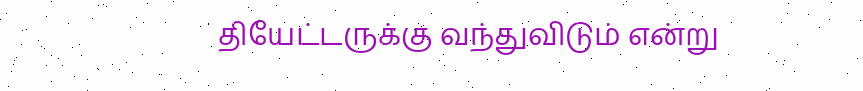தியேட்டருக்கு வந்துவிடும் என்று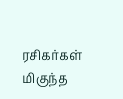ரசிகர்கள் மிகுந்த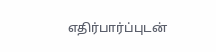எதிர்பார்ப்புடன்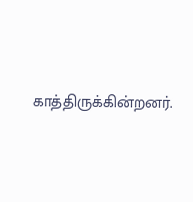காத்திருக்கின்றனர்.